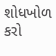શોધખોળ કરો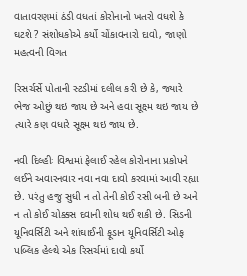વાતાવરણમાં ઠંડી વધતાં કોરોનાનો ખતરો વધશે કે ઘટશે ? સંશોધકોએ કર્યો ચોંકાવનારો દાવો, જાણો મહત્વની વિગત

રિસર્ચર્સે પોતાની સ્ટડીમાં દલીલ કરી છે કે, જ્યારે ભેજ ઓછું થઇ જાય છે અને હવા સૂક્ષ્મ થઇ જાય છે ત્યારે કણ વધારે સૂક્ષ્મ થઇ જાય છે.

નવી દિલ્હીઃ વિશ્વમાં ફેલાઈ રહેલ કોરોનાના પ્રકોપને લઈને અવારનવાર નવા નવા દાવો કરવામાં આવી રહ્યા છે. પરંતુ હજુ સુધી ન તો તેની કોઈ રસી બની છે અને ન તો કોઈ ચોક્કસ દવાની શોધ થઈ શકી છે. સિડની યૂનિવર્સિટી અને શાંઘાઈની ફૂડાન યૂનિવર્સિટી ઓફ પબ્લિક હેલ્થે એક રિસર્ચમાં દાવો કર્યો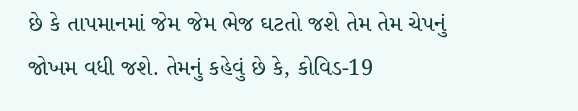છે કે તાપમાનમાં જેમ જેમ ભેજ ઘટતો જશે તેમ તેમ ચેપનું જોખમ વધી જશે. તેમનું કહેવું છે કે, કોવિડ-19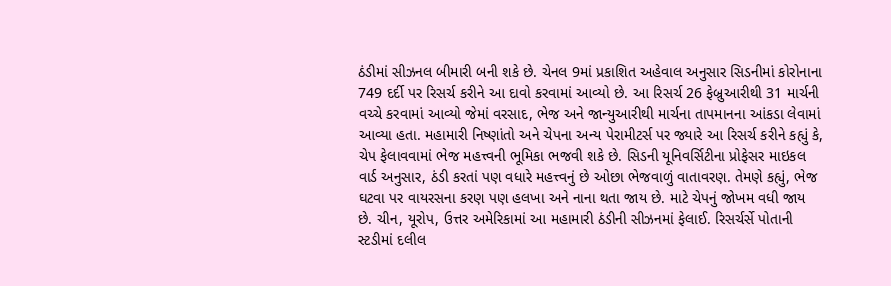ઠંડીમાં સીઝનલ બીમારી બની શકે છે. ચેનલ 9માં પ્રકાશિત અહેવાલ અનુસાર સિડનીમાં કોરોનાના 749 દર્દી પર રિસર્ચ કરીને આ દાવો કરવામાં આવ્યો છે. આ રિસર્ચ 26 ફેબ્રુઆરીથી 31 માર્ચની વચ્ચે કરવામાં આવ્યો જેમાં વરસાદ, ભેજ અને જાન્યુઆરીથી માર્ચના તાપમાનના આંકડા લેવામાં આવ્યા હતા. મહામારી નિષ્ણાંતો અને ચેપના અન્ય પેરામીટર્સ પર જ્યારે આ રિસર્ચ કરીને કહ્યું કે, ચેપ ફેલાવવામાં ભેજ મહત્ત્વની ભૂમિકા ભજવી શકે છે. સિડની યૂનિવર્સિટીના પ્રોફેસર માઇકલ વાર્ડ અનુસાર, ઠંડી કરતાં પણ વધારે મહત્ત્વનું છે ઓછા ભેજવાળું વાતાવરણ. તેમણે કહ્યું, ભેજ ઘટવા પર વાયરસના કરણ પણ હલખા અને નાના થતા જાય છે. માટે ચેપનું જોખમ વધી જાય છે. ચીન, યૂરોપ, ઉત્તર અમેરિકામાં આ મહામારી ઠંડીની સીઝનમાં ફેલાઈ. રિસર્ચર્સે પોતાની સ્ટડીમાં દલીલ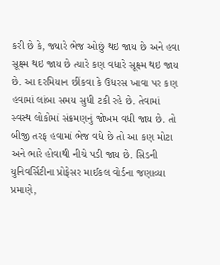કરી છે કે, જ્યારે ભેજ ઓછું થઇ જાય છે અને હવા સૂક્ષ્મ થઇ જાય છે ત્યારે કણ વધારે સૂક્ષ્મ થઇ જાય છે. આ દરમિયાન છીંકવા કે ઉધરસ ખાવા પર કણ હવામાં લાંબા સમય સુધી ટકી રહે છે. તેવામાં સ્વસ્થ લોકોમાં સંક્રમણનું જોખમ વધી જાય છે. તો બીજી તરફ હવામાં ભેજ વધે છે તો આ કણ મોટા અને ભારે હોવાથી નીચે પડી જાય છે. સિડની યુનિવર્સિટીના પ્રોફેસર માઈકલ વોર્ડના જણાવ્યા પ્રમાણે,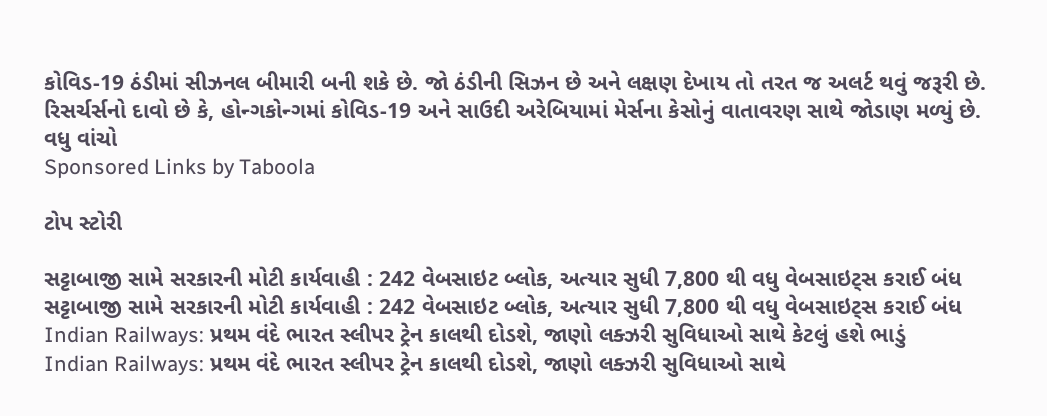કોવિડ-19 ઠંડીમાં સીઝનલ બીમારી બની શકે છે. જો ઠંડીની સિઝન છે અને લક્ષણ દેખાય તો તરત જ અલર્ટ થવું જરૂરી છે. રિસર્ચર્સનો દાવો છે કે, હોન્ગકોન્ગમાં કોવિડ-19 અને સાઉદી અરેબિયામાં મેર્સના કેસોનું વાતાવરણ સાથે જોડાણ મળ્યું છે.
વધુ વાંચો
Sponsored Links by Taboola

ટોપ સ્ટોરી

સટ્ટાબાજી સામે સરકારની મોટી કાર્યવાહી : 242 વેબસાઇટ બ્લોક, અત્યાર સુધી 7,800 થી વધુ વેબસાઇટ્સ કરાઈ બંધ
સટ્ટાબાજી સામે સરકારની મોટી કાર્યવાહી : 242 વેબસાઇટ બ્લોક, અત્યાર સુધી 7,800 થી વધુ વેબસાઇટ્સ કરાઈ બંધ
Indian Railways: પ્રથમ વંદે ભારત સ્લીપર ટ્રેન કાલથી દોડશે, જાણો લક્ઝરી સુવિધાઓ સાથે કેટલું હશે ભાડું
Indian Railways: પ્રથમ વંદે ભારત સ્લીપર ટ્રેન કાલથી દોડશે, જાણો લક્ઝરી સુવિધાઓ સાથે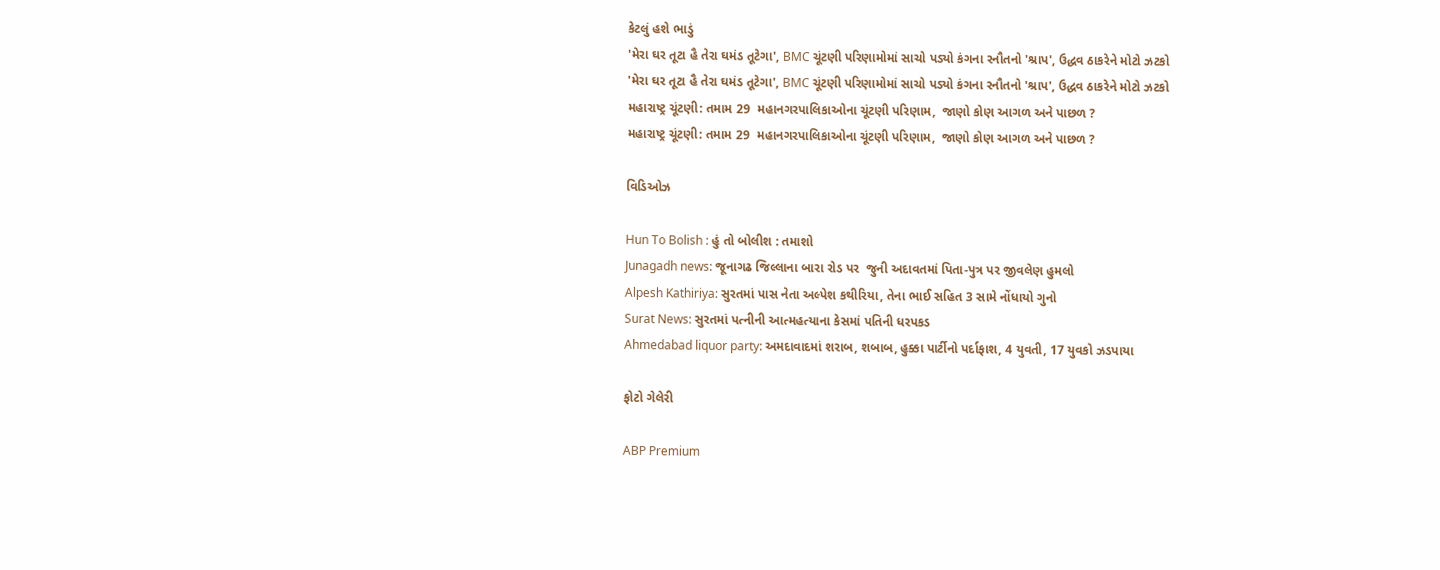કેટલું હશે ભાડું
'મેરા ઘર તૂટા હૈ તેરા ઘમંડ તૂટેગા', BMC ચૂંટણી પરિણામોમાં સાચો પડ્યો કંગના રનૌતનો 'શ્રાપ', ઉદ્ધવ ઠાકરેને મોટો ઝટકો
'મેરા ઘર તૂટા હૈ તેરા ઘમંડ તૂટેગા', BMC ચૂંટણી પરિણામોમાં સાચો પડ્યો કંગના રનૌતનો 'શ્રાપ', ઉદ્ધવ ઠાકરેને મોટો ઝટકો
મહારાષ્ટ્ર ચૂંટણી: તમામ 29  મહાનગરપાલિકાઓના ચૂંટણી પરિણામ,  જાણો કોણ આગળ અને પાછળ ?
મહારાષ્ટ્ર ચૂંટણી: તમામ 29  મહાનગરપાલિકાઓના ચૂંટણી પરિણામ,  જાણો કોણ આગળ અને પાછળ ?

વિડિઓઝ

Hun To Bolish : હું તો બોલીશ : તમાશો
Junagadh news: જૂનાગઢ જિલ્લાના બારા રોડ પર  જુની અદાવતમાં પિતા-પુત્ર પર જીવલેણ હુમલો
Alpesh Kathiriya: સુરતમાં પાસ નેતા અલ્પેશ કથીરિયા, તેના ભાઈ સહિત 3 સામે નોંધાયો ગુનો
Surat News: સુરતમાં પત્નીની આત્મહત્યાના કેસમાં પતિની ધરપકડ
Ahmedabad liquor party: અમદાવાદમાં શરાબ, શબાબ, હુક્કા પાર્ટીનો પર્દાફાશ, 4 યુવતી, 17 યુવકો ઝડપાયા

ફોટો ગેલેરી

ABP Premium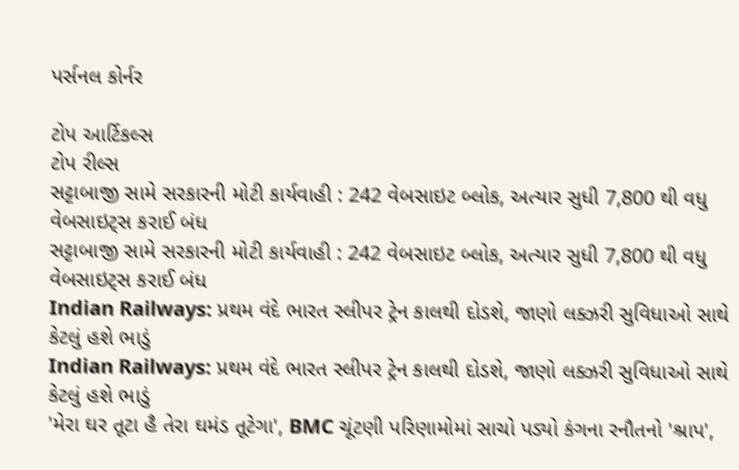પર્સનલ કોર્નર

ટોપ આર્ટિકલ્સ
ટોપ રીલ્સ
સટ્ટાબાજી સામે સરકારની મોટી કાર્યવાહી : 242 વેબસાઇટ બ્લોક, અત્યાર સુધી 7,800 થી વધુ વેબસાઇટ્સ કરાઈ બંધ
સટ્ટાબાજી સામે સરકારની મોટી કાર્યવાહી : 242 વેબસાઇટ બ્લોક, અત્યાર સુધી 7,800 થી વધુ વેબસાઇટ્સ કરાઈ બંધ
Indian Railways: પ્રથમ વંદે ભારત સ્લીપર ટ્રેન કાલથી દોડશે, જાણો લક્ઝરી સુવિધાઓ સાથે કેટલું હશે ભાડું
Indian Railways: પ્રથમ વંદે ભારત સ્લીપર ટ્રેન કાલથી દોડશે, જાણો લક્ઝરી સુવિધાઓ સાથે કેટલું હશે ભાડું
'મેરા ઘર તૂટા હૈ તેરા ઘમંડ તૂટેગા', BMC ચૂંટણી પરિણામોમાં સાચો પડ્યો કંગના રનૌતનો 'શ્રાપ',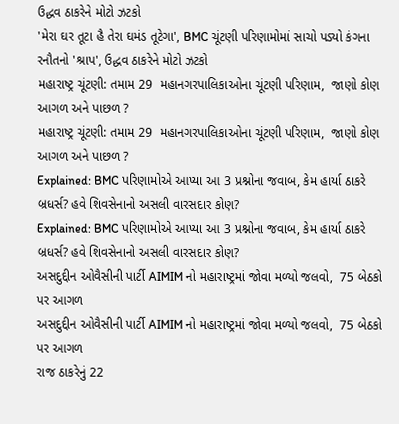ઉદ્ધવ ઠાકરેને મોટો ઝટકો
'મેરા ઘર તૂટા હૈ તેરા ઘમંડ તૂટેગા', BMC ચૂંટણી પરિણામોમાં સાચો પડ્યો કંગના રનૌતનો 'શ્રાપ', ઉદ્ધવ ઠાકરેને મોટો ઝટકો
મહારાષ્ટ્ર ચૂંટણી: તમામ 29  મહાનગરપાલિકાઓના ચૂંટણી પરિણામ,  જાણો કોણ આગળ અને પાછળ ?
મહારાષ્ટ્ર ચૂંટણી: તમામ 29  મહાનગરપાલિકાઓના ચૂંટણી પરિણામ,  જાણો કોણ આગળ અને પાછળ ?
Explained: BMC પરિણામોએ આપ્યા આ 3 પ્રશ્નોના જવાબ, કેમ હાર્યા ઠાકરે બ્રધર્સ? હવે શિવસેનાનો અસલી વારસદાર કોણ?
Explained: BMC પરિણામોએ આપ્યા આ 3 પ્રશ્નોના જવાબ, કેમ હાર્યા ઠાકરે બ્રધર્સ? હવે શિવસેનાનો અસલી વારસદાર કોણ?
અસદુદ્દીન ઓવૈસીની પાર્ટી AIMIM નો મહારાષ્ટ્રમાં જોવા મળ્યો જલવો,  75 બેઠકો પર આગળ
અસદુદ્દીન ઓવૈસીની પાર્ટી AIMIM નો મહારાષ્ટ્રમાં જોવા મળ્યો જલવો,  75 બેઠકો પર આગળ
રાજ ઠાકરેનું 22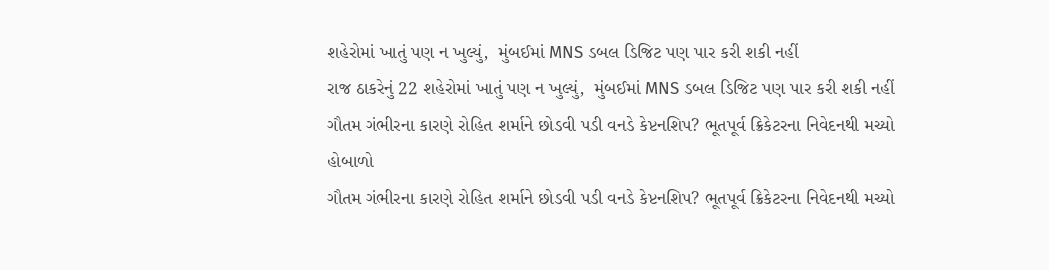શહેરોમાં ખાતું પણ ન ખુલ્યું,  મુંબઈમાં MNS ડબલ ડિજિટ પણ પાર કરી શકી નહીં
રાજ ઠાકરેનું 22 શહેરોમાં ખાતું પણ ન ખુલ્યું,  મુંબઈમાં MNS ડબલ ડિજિટ પણ પાર કરી શકી નહીં
ગૌતમ ગંભીરના કારણે રોહિત શર્માને છોડવી પડી વનડે કેપ્ટનશિપ? ભૂતપૂર્વ ક્રિકેટરના નિવેદનથી મચ્યો હોબાળો
ગૌતમ ગંભીરના કારણે રોહિત શર્માને છોડવી પડી વનડે કેપ્ટનશિપ? ભૂતપૂર્વ ક્રિકેટરના નિવેદનથી મચ્યો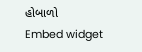હોબાળો
Embed widget